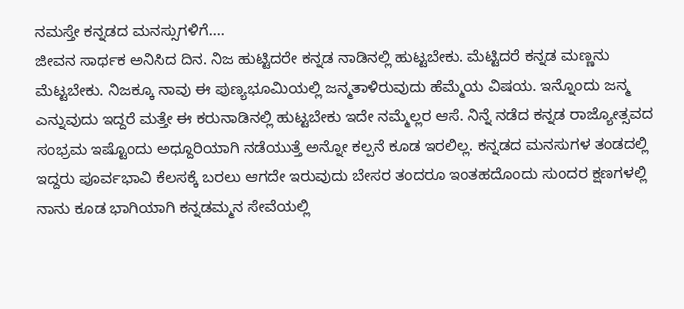ನಮಸ್ತೇ ಕನ್ನಡದ ಮನಸ್ಸುಗಳಿಗೆ....
ಜೀವನ ಸಾರ್ಥಕ ಅನಿಸಿದ ದಿನ. ನಿಜ ಹುಟ್ಟಿದರೇ ಕನ್ನಡ ನಾಡಿನಲ್ಲಿ ಹುಟ್ಟಬೇಕು. ಮೆಟ್ಟಿದರೆ ಕನ್ನಡ ಮಣ್ಣನು ಮೆಟ್ಟಬೇಕು. ನಿಜಕ್ಕೂ ನಾವು ಈ ಪುಣ್ಯಭೂಮಿಯಲ್ಲಿ ಜನ್ಮತಾಳಿರುವುದು ಹೆಮ್ಮೆಯ ವಿಷಯ. ಇನ್ನೊಂದು ಜನ್ಮ ಎನ್ನುವುದು ಇದ್ದರೆ ಮತ್ತೇ ಈ ಕರುನಾಡಿನಲ್ಲಿ ಹುಟ್ಟಬೇಕು ಇದೇ ನಮ್ಮೆಲ್ಲರ ಆಸೆ. ನಿನ್ನೆ ನಡೆದ ಕನ್ನಡ ರಾಜ್ಯೋತ್ಸವದ ಸಂಭ್ರಮ ಇಷ್ಟೊಂದು ಅಧ್ದೂರಿಯಾಗಿ ನಡೆಯುತ್ತೆ ಅನ್ನೋ ಕಲ್ಪನೆ ಕೂಡ ಇರಲಿಲ್ಲ. ಕನ್ನಡದ ಮನಸುಗಳ ತಂಡದಲ್ಲಿ ಇದ್ದರು ಪೂರ್ವಭಾವಿ ಕೆಲಸಕ್ಕೆ ಬರಲು ಆಗದೇ ಇರುವುದು ಬೇಸರ ತಂದರೂ ಇಂತಹದೊಂದು ಸುಂದರ ಕ್ಷಣಗಳಲ್ಲಿ ನಾನು ಕೂಡ ಭಾಗಿಯಾಗಿ ಕನ್ನಡಮ್ಮನ ಸೇವೆಯಲ್ಲಿ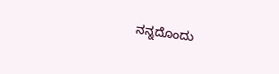ನನ್ನದೊಂದು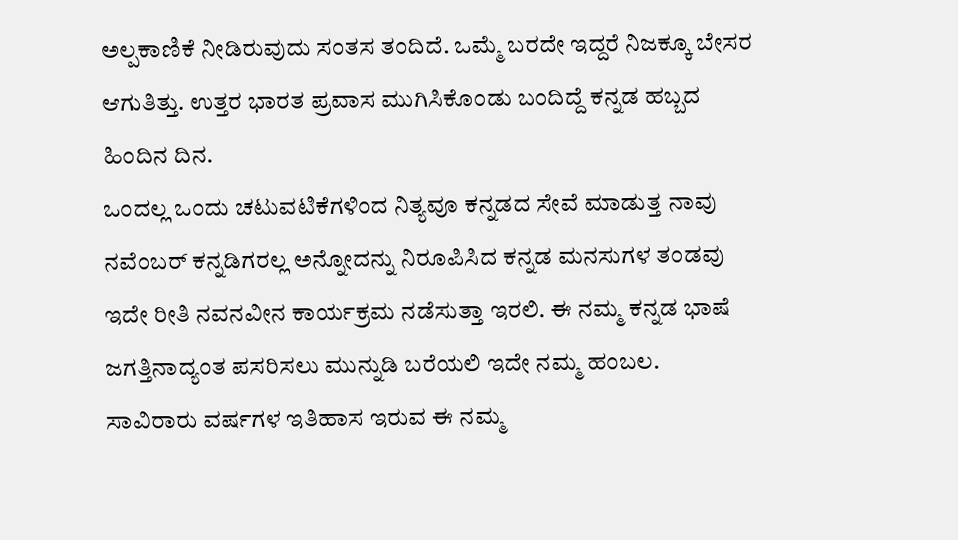ಅಲ್ಪಕಾಣಿಕೆ ನೀಡಿರುವುದು ಸಂತಸ ತಂದಿದೆ. ಒಮ್ಮೆ ಬರದೇ ಇದ್ದರೆ ನಿಜಕ್ಕೂ ಬೇಸರ ಆಗುತಿತ್ತು. ಉತ್ತರ ಭಾರತ ಪ್ರವಾಸ ಮುಗಿಸಿಕೊಂಡು ಬಂದಿದ್ದೆ ಕನ್ನಡ ಹಬ್ಬದ ಹಿಂದಿನ ದಿನ.
ಒಂದಲ್ಲ ಒಂದು ಚಟುವಟಿಕೆಗಳಿಂದ ನಿತ್ಯವೂ ಕನ್ನಡದ ಸೇವೆ ಮಾಡುತ್ತ ನಾವು ನವೆಂಬರ್ ಕನ್ನಡಿಗರಲ್ಲ ಅನ್ನೋದನ್ನು ನಿರೂಪಿಸಿದ ಕನ್ನಡ ಮನಸುಗಳ ತಂಡವು ಇದೇ ರೀತಿ ನವನವೀನ ಕಾರ್ಯಕ್ರಮ ನಡೆಸುತ್ತಾ ಇರಲಿ. ಈ ನಮ್ಮ ಕನ್ನಡ ಭಾಷೆ ಜಗತ್ತಿನಾದ್ಯಂತ ಪಸರಿಸಲು ಮುನ್ನುಡಿ ಬರೆಯಲಿ ಇದೇ ನಮ್ಮ ಹಂಬಲ.
ಸಾವಿರಾರು ವರ್ಷಗಳ ಇತಿಹಾಸ ಇರುವ ಈ ನಮ್ಮ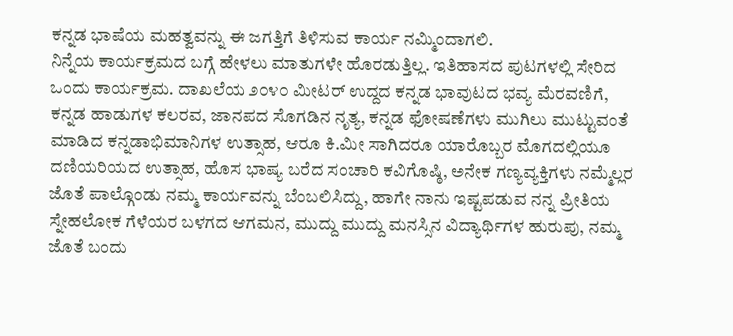ಕನ್ನಡ ಭಾಷೆಯ ಮಹತ್ವವನ್ನು ಈ ಜಗತ್ತಿಗೆ ತಿಳಿಸುವ ಕಾರ್ಯ ನಮ್ಮಿಂದಾಗಲಿ.
ನಿನ್ನೆಯ ಕಾರ್ಯಕ್ರಮದ ಬಗ್ಗೆ ಹೇಳಲು ಮಾತುಗಳೇ ಹೊರಡುತ್ತಿಲ್ಲ. ಇತಿಹಾಸದ ಪುಟಗಳಲ್ಲಿ ಸೇರಿದ ಒಂದು ಕಾರ್ಯಕ್ರಮ. ದಾಖಲೆಯ ೨೦೪೦ ಮೀಟರ್ ಉದ್ದದ ಕನ್ನಡ ಭಾವುಟದ ಭವ್ಯ ಮೆರವಣಿಗೆ, ಕನ್ನಡ ಹಾಡುಗಳ ಕಲರವ, ಜಾನಪದ ಸೊಗಡಿನ ನೃತ್ಯ, ಕನ್ನಡ ಫೋಷಣೆಗಳು ಮುಗಿಲು ಮುಟ್ಟುವಂತೆ ಮಾಡಿದ ಕನ್ನಡಾಭಿಮಾನಿಗಳ ಉತ್ಸಾಹ, ಆರೂ ಕಿ.ಮೀ ಸಾಗಿದರೂ ಯಾರೊಬ್ಬರ ಮೊಗದಲ್ಲಿಯೂ ದಣಿಯರಿಯದ ಉತ್ಸಾಹ, ಹೊಸ ಭಾಷ್ಯ ಬರೆದ ಸಂಚಾರಿ ಕವಿಗೊಷ್ಠಿ, ಅನೇಕ ಗಣ್ಯವ್ಯಕ್ತಿಗಳು ನಮ್ಮೆಲ್ಲರ ಜೊತೆ ಪಾಲ್ಗೊಂಡು ನಮ್ಮ ಕಾರ್ಯವನ್ನು ಬೆಂಬಲಿಸಿದ್ದು, ಹಾಗೇ ನಾನು ಇಷ್ಟಪಡುವ ನನ್ನ ಪ್ರೀತಿಯ ಸ್ನೇಹಲೋಕ ಗೆಳೆಯರ ಬಳಗದ ಆಗಮನ, ಮುದ್ದು ಮುದ್ದು ಮನಸ್ಸಿನ ವಿದ್ಯಾರ್ಥಿಗಳ ಹುರುಪು, ನಮ್ಮ ಜೊತೆ ಬಂದು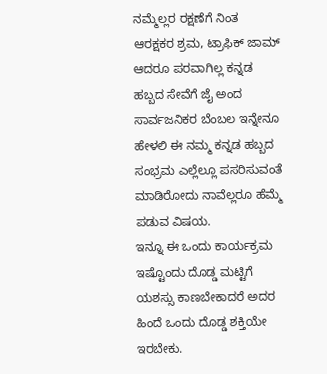ನಮ್ಮೆಲ್ಲರ ರಕ್ಷಣೆಗೆ ನಿಂತ ಆರಕ್ಷಕರ ಶ್ರಮ, ಟ್ರಾಫಿಕ್ ಜಾಮ್ ಆದರೂ ಪರವಾಗಿಲ್ಲ ಕನ್ನಡ ಹಬ್ಬದ ಸೇವೆಗೆ ಜೈ ಅಂದ ಸಾರ್ವಜನಿಕರ ಬೆಂಬಲ ಇನ್ನೇನೂ ಹೇಳಲಿ ಈ ನಮ್ಮ ಕನ್ನಡ ಹಬ್ಬದ ಸಂಭ್ರಮ ಎಲ್ಲೆಲ್ಲೂ ಪಸರಿಸುವಂತೆ ಮಾಡಿರೋದು ನಾವೆಲ್ಲರೂ ಹೆಮ್ಮೆ ಪಡುವ ವಿಷಯ.
ಇನ್ನೂ ಈ ಒಂದು ಕಾರ್ಯಕ್ರಮ ಇಷ್ಟೊಂದು ದೊಡ್ಡ ಮಟ್ಟಿಗೆ ಯಶಸ್ಸು ಕಾಣಬೇಕಾದರೆ ಅದರ ಹಿಂದೆ ಒಂದು ದೊಡ್ಡ ಶಕ್ತಿಯೇ ಇರಬೇಕು.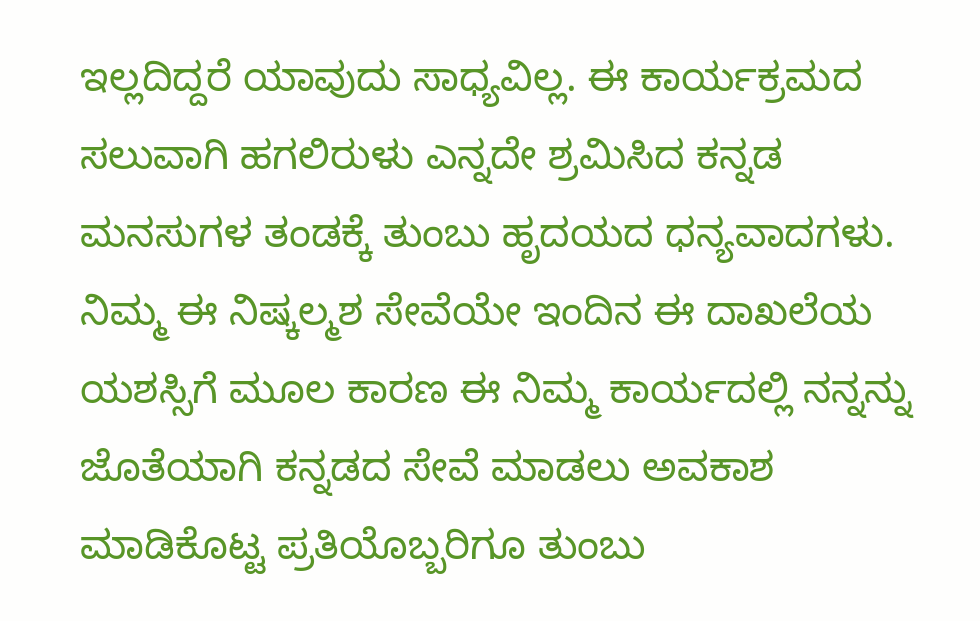ಇಲ್ಲದಿದ್ದರೆ ಯಾವುದು ಸಾಧ್ಯವಿಲ್ಲ. ಈ ಕಾರ್ಯಕ್ರಮದ ಸಲುವಾಗಿ ಹಗಲಿರುಳು ಎನ್ನದೇ ಶ್ರಮಿಸಿದ ಕನ್ನಡ ಮನಸುಗಳ ತಂಡಕ್ಕೆ ತುಂಬು ಹೃದಯದ ಧನ್ಯವಾದಗಳು. ನಿಮ್ಮ ಈ ನಿಷ್ಕಲ್ಮಶ ಸೇವೆಯೇ ಇಂದಿನ ಈ ದಾಖಲೆಯ ಯಶಸ್ಸಿಗೆ ಮೂಲ ಕಾರಣ ಈ ನಿಮ್ಮ ಕಾರ್ಯದಲ್ಲಿ ನನ್ನನ್ನು ಜೊತೆಯಾಗಿ ಕನ್ನಡದ ಸೇವೆ ಮಾಡಲು ಅವಕಾಶ ಮಾಡಿಕೊಟ್ಟ ಪ್ರತಿಯೊಬ್ಬರಿಗೂ ತುಂಬು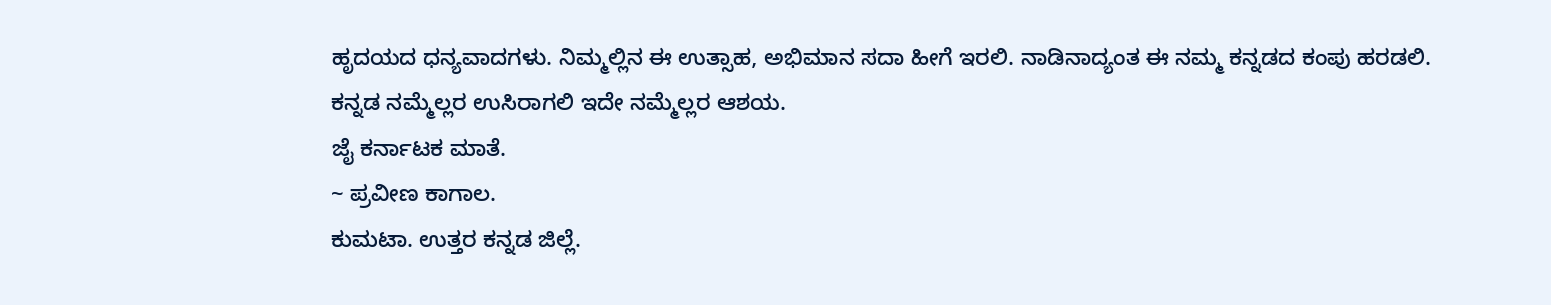ಹೃದಯದ ಧನ್ಯವಾದಗಳು. ನಿಮ್ಮಲ್ಲಿನ ಈ ಉತ್ಸಾಹ, ಅಭಿಮಾನ ಸದಾ ಹೀಗೆ ಇರಲಿ. ನಾಡಿನಾದ್ಯಂತ ಈ ನಮ್ಮ ಕನ್ನಡದ ಕಂಪು ಹರಡಲಿ. ಕನ್ನಡ ನಮ್ಮೆಲ್ಲರ ಉಸಿರಾಗಲಿ ಇದೇ ನಮ್ಮೆಲ್ಲರ ಆಶಯ.
ಜೈ ಕರ್ನಾಟಕ ಮಾತೆ.
~ ಪ್ರವೀಣ ಕಾಗಾಲ.
ಕುಮಟಾ. ಉತ್ತರ ಕನ್ನಡ ಜಿಲ್ಲೆ.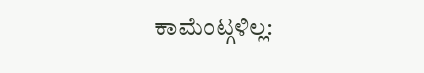ಕಾಮೆಂಟ್ಗಳಿಲ್ಲ: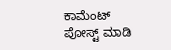ಕಾಮೆಂಟ್ ಪೋಸ್ಟ್ ಮಾಡಿ